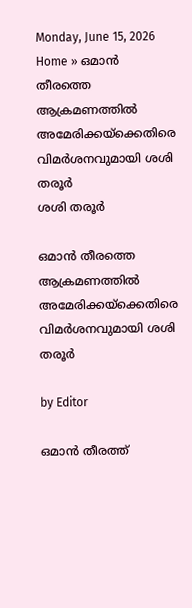Monday, June 15, 2026
Home » ഒമാൻ തീരത്തെ ആക്രമണത്തിൽ അമേരിക്കയ്ക്കെതിരെ വിമർശനവുമായി ശശി തരൂർ
ശശി തരൂര്‍

ഒമാൻ തീരത്തെ ആക്രമണത്തിൽ അമേരിക്കയ്ക്കെതിരെ വിമർശനവുമായി ശശി തരൂർ

by Editor

ഒമാൻ തീരത്ത്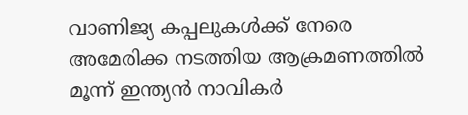വാണിജ്യ കപ്പലുകൾക്ക് നേരെ അമേരിക്ക നടത്തിയ ആക്രമണത്തിൽ മൂന്ന് ഇന്ത്യൻ നാവികർ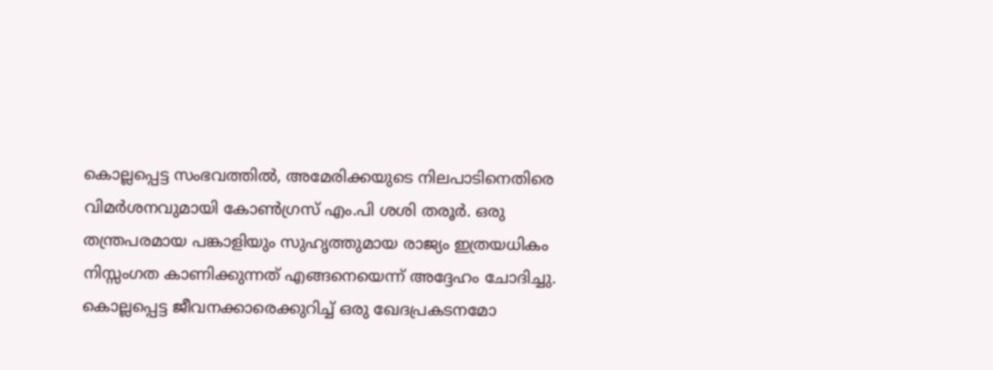കൊല്ലപ്പെട്ട സംഭവത്തിൽ, അമേരിക്കയുടെ നിലപാടിനെതിരെ വിമർശനവുമായി കോൺഗ്രസ് എം.പി ശശി തരൂർ. ഒരു തന്ത്രപരമായ പങ്കാളിയും സുഹൃത്തുമായ രാജ്യം ഇത്രയധികം നിസ്സംഗത കാണിക്കുന്നത് എങ്ങനെയെന്ന് അദ്ദേഹം ചോദിച്ചു. കൊല്ലപ്പെട്ട ജീവനക്കാരെക്കുറിച്ച് ഒരു ഖേദപ്രകടനമോ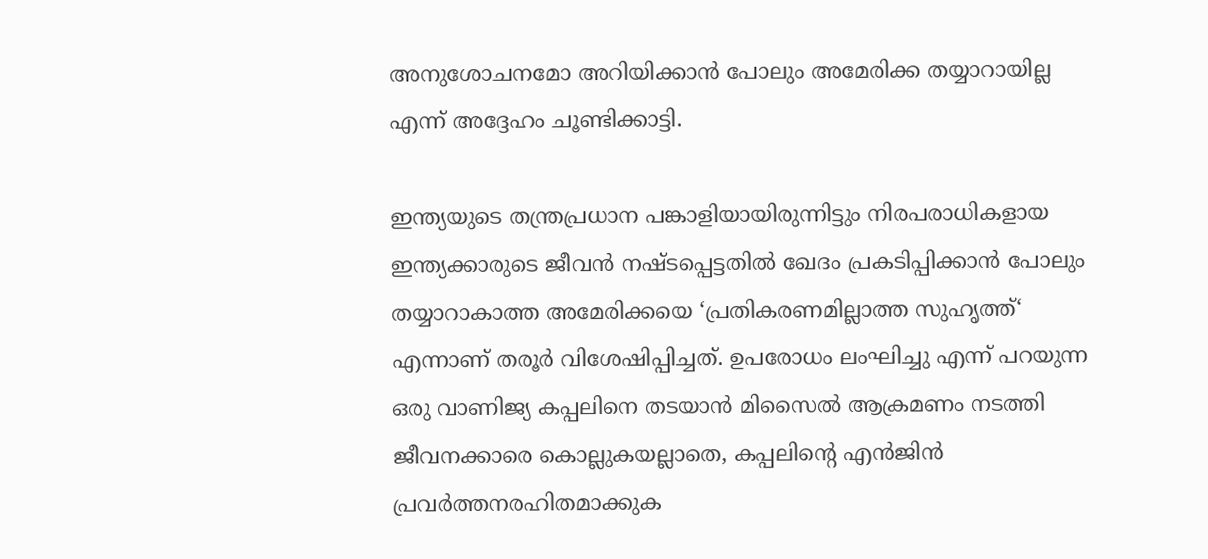അനുശോചനമോ അറിയിക്കാൻ പോലും അമേരിക്ക തയ്യാറായില്ല എന്ന് അദ്ദേഹം ചൂണ്ടിക്കാട്ടി.

ഇന്ത്യയുടെ തന്ത്രപ്രധാന പങ്കാളിയായിരുന്നിട്ടും നിരപരാധികളായ ഇന്ത്യക്കാരുടെ ജീവൻ നഷ്ടപ്പെട്ടതിൽ ഖേദം പ്രകടിപ്പിക്കാൻ പോലും തയ്യാറാകാത്ത അമേരിക്കയെ ‘പ്രതികരണമില്ലാത്ത സുഹൃത്ത്‘ എന്നാണ് തരൂർ വിശേഷിപ്പിച്ചത്. ഉപരോധം ലംഘിച്ചു എന്ന് പറയുന്ന ഒരു വാണിജ്യ കപ്പലിനെ തടയാൻ മിസൈൽ ആക്രമണം നടത്തി ജീവനക്കാരെ കൊല്ലുകയല്ലാതെ, കപ്പലിന്റെ എൻജിൻ പ്രവർത്തനരഹിതമാക്കുക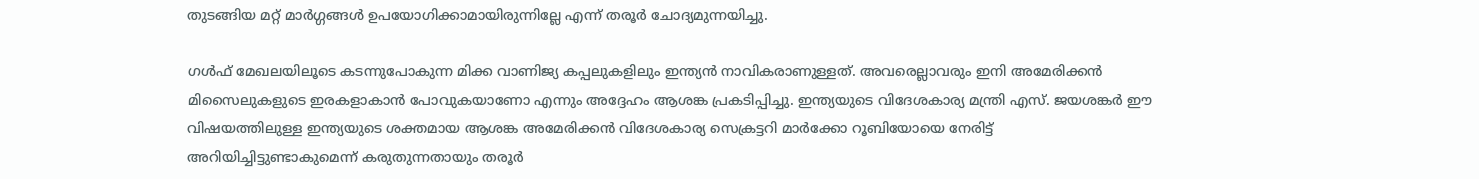തുടങ്ങിയ മറ്റ് മാർഗ്ഗങ്ങൾ ഉപയോഗിക്കാമായിരുന്നില്ലേ എന്ന് തരൂർ ചോദ്യമുന്നയിച്ചു.

ഗൾഫ് മേഖലയിലൂടെ കടന്നുപോകുന്ന മിക്ക വാണിജ്യ കപ്പലുകളിലും ഇന്ത്യൻ നാവികരാണുള്ളത്. അവരെല്ലാവരും ഇനി അമേരിക്കൻ മിസൈലുകളുടെ ഇരകളാകാൻ പോവുകയാണോ എന്നും അദ്ദേഹം ആശങ്ക പ്രകടിപ്പിച്ചു. ഇന്ത്യയുടെ വിദേശകാര്യ മന്ത്രി എസ്. ജയശങ്കർ ഈ വിഷയത്തിലുള്ള ഇന്ത്യയുടെ ശക്തമായ ആശങ്ക അമേരിക്കൻ വിദേശകാര്യ സെക്രട്ടറി മാർക്കോ റൂബിയോയെ നേരിട്ട് അറിയിച്ചിട്ടുണ്ടാകുമെന്ന് കരുതുന്നതായും തരൂർ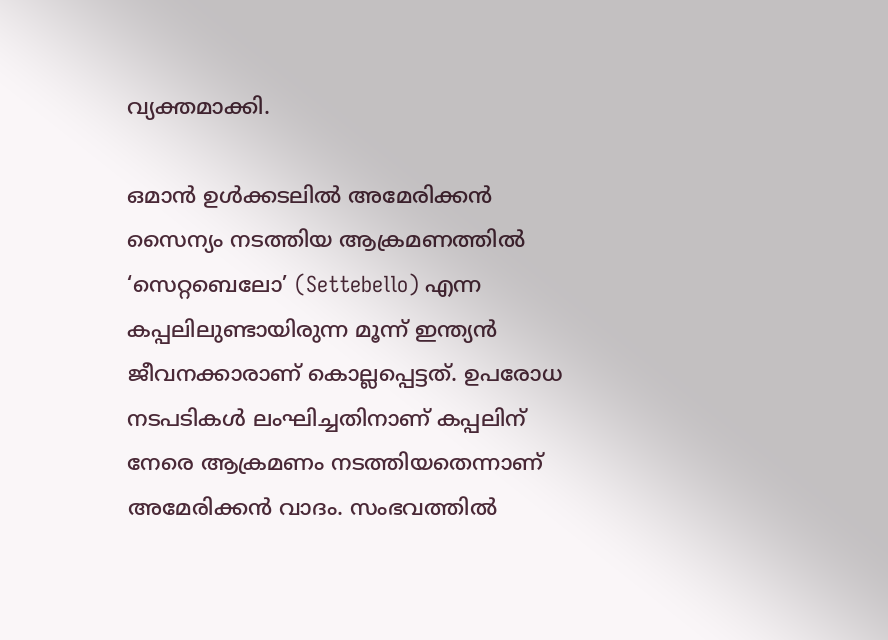വ്യക്തമാക്കി.

ഒമാൻ ഉൾക്കടലിൽ അമേരിക്കൻ സൈന്യം നടത്തിയ ആക്രമണത്തിൽ ‘സെറ്റബെലോ’ (Settebello) എന്ന കപ്പലിലുണ്ടായിരുന്ന മൂന്ന് ഇന്ത്യൻ ജീവനക്കാരാണ് കൊല്ലപ്പെട്ടത്. ഉപരോധ നടപടികൾ ലംഘിച്ചതിനാണ് കപ്പലിന് നേരെ ആക്രമണം നടത്തിയതെന്നാണ് അമേരിക്കൻ വാദം. സംഭവത്തിൽ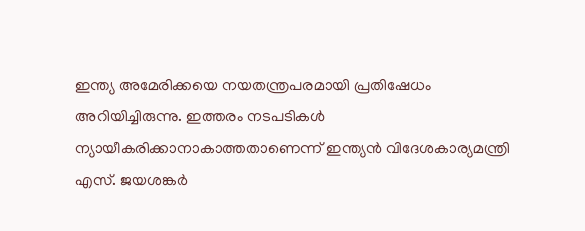ഇന്ത്യ അമേരിക്കയെ നയതന്ത്രപരമായി പ്രതിഷേധം അറിയിച്ചിരുന്നു. ഇത്തരം നടപടികൾ ന്യായീകരിക്കാനാകാത്തതാണെന്ന് ഇന്ത്യൻ വിദേശകാര്യമന്ത്രി എസ്. ജയശങ്കർ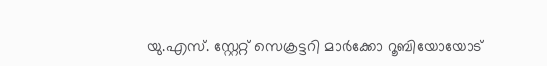യു.എസ്. സ്റ്റേറ്റ് സെക്രട്ടറി മാർക്കോ റൂബിയോയോട്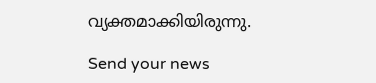വ്യക്തമാക്കിയിരുന്നു.

Send your news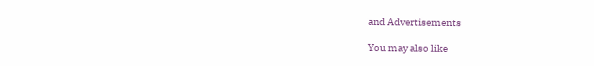and Advertisements

You may also like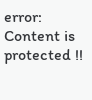error: Content is protected !!